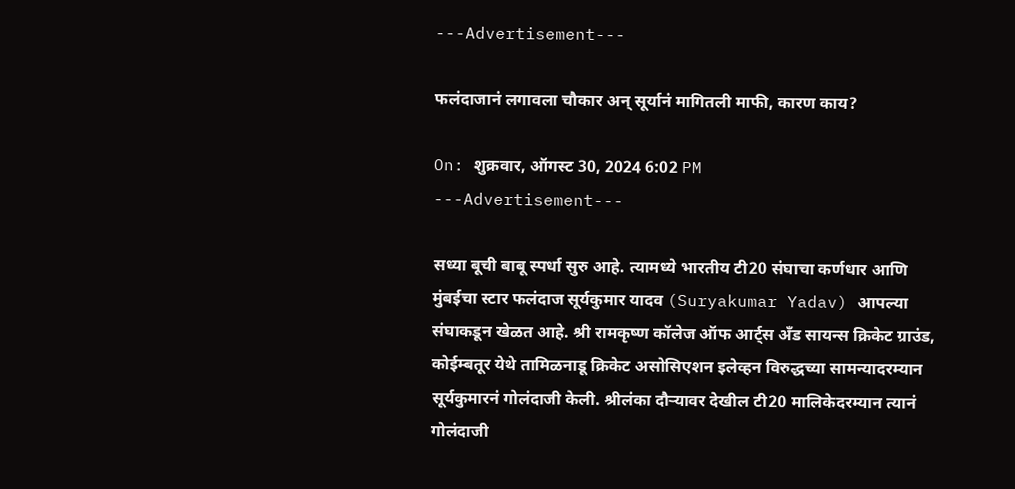---Advertisement---

फलंदाजानं लगावला चौकार अन् सूर्यानं मागितली माफी, कारण काय?

On: शुक्रवार, ऑगस्ट 30, 2024 6:02 PM
---Advertisement---

सध्या बूची बाबू स्पर्धा सुरु आहे. त्यामध्ये भारतीय टी20 संघाचा कर्णधार आणि मुंबईचा स्टार फलंदाज सूर्यकुमार यादव (Suryakumar Yadav) आपल्या संघाकडून खेळत आहे. श्री रामकृष्ण कॉलेज ऑफ आर्ट्स अँड सायन्स क्रिकेट ग्राउंड, कोईम्बतूर येथे तामिळनाडू क्रिकेट असोसिएशन इलेव्हन विरुद्धच्या सामन्यादरम्यान सूर्यकुमारनं गोलंदाजी केली. श्रीलंका दौऱ्यावर देखील टी20 मालिकेदरम्यान त्यानं गोलंदाजी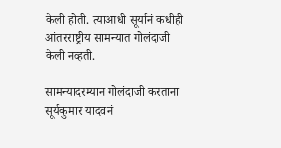केली होती. त्याआधी सूर्यानं कधीही आंतरराष्ट्रीय सामन्यात गोलंदाजी केली नव्हती.

सामन्यादरम्यान गोलंदाजी करताना सूर्यकुमार यादवनं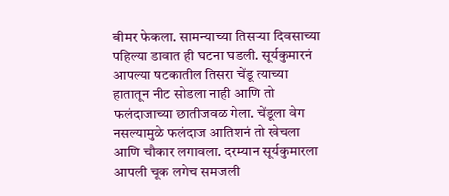बीमर फेकला. सामन्याच्या तिसऱ्या दिवसाच्या पहिल्या डावात ही घटना घडली. सूर्यकुमारनं आपल्या षटकातील तिसरा चेंडू त्याच्या हातातून नीट सोडला नाही आणि तो फलंदाजाच्या छातीजवळ गेला. चेंडूला वेग नसल्यामुळे फलंदाज आतिशनं तो खेचला आणि चौकार लगावला. दरम्यान सूर्यकुमारला आपली चूक लगेच समजली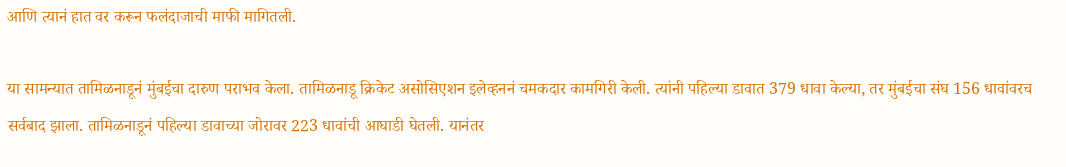आणि त्यानं हात वर करून फलंदाजाची माफी मागितली.

या सामन्यात तामिळनाडूनं मुंबईचा दारुण पराभव केला. तामिळनाडू क्रिकेट असोसिएशन इलेव्हननं चमकदार कामगिरी केली. त्यांनी पहिल्या डावात 379 धावा केल्या, तर मुंबईचा संघ 156 धावांवरच सर्वबाद झाला. तामिळनाडूनं पहिल्या डावाच्या जोरावर 223 धावांची आघाडी घेतली. यानंतर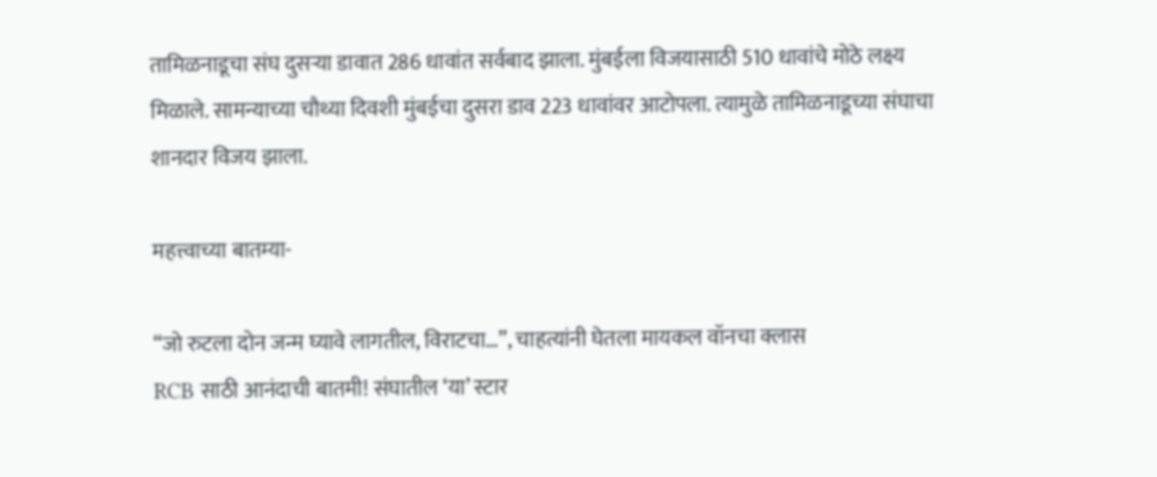तामिळनाडूचा संघ दुसऱ्या डावात 286 धावांत सर्वबाद झाला. मुंबईला विजयासाठी 510 धावांचे मोठे लक्ष्य मिळाले. सामन्याच्या चौथ्या दिवशी मुंबईचा दुसरा डाव 223 धावांवर आटोपला. त्यामुळे तामिळनाडूच्या संघाचा शानदार विजय झाला.

महत्त्वाच्या बातम्या-

“जो रुटला दोन जन्म घ्यावे लागतील, विराटचा…”, चाहत्यांनी घेतला मायकल वॉनचा क्लास
RCB साठी आनंदाची बातमी! संघातील ‘या’ स्टार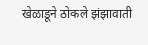खेळाडूने ठोकले झंझावाती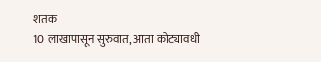शतक
10 लाखापासून सुरुवात, आता कोट्यावधी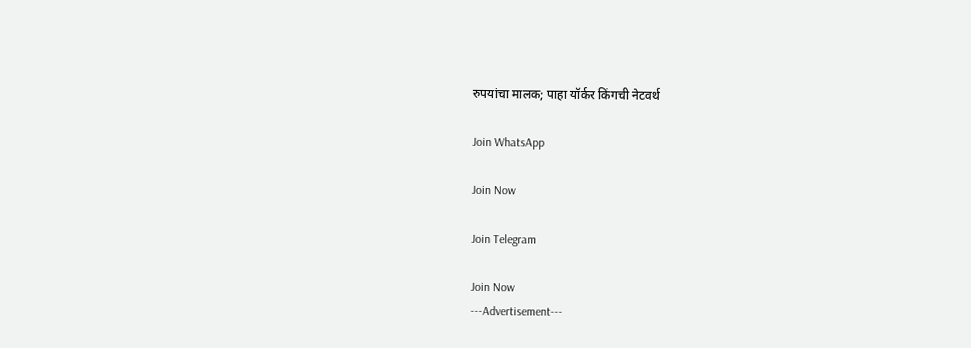रुपयांचा मालक; पाहा यॉर्कर किंगची नेटवर्थ

Join WhatsApp

Join Now

Join Telegram

Join Now
---Advertisement---